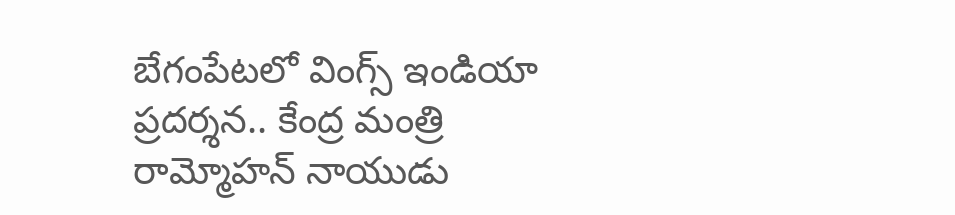బేగంపేటలో వింగ్స్ ఇండియా ప్రదర్శన.. కేంద్ర మంత్రి రామ్మోహన్ నాయుడు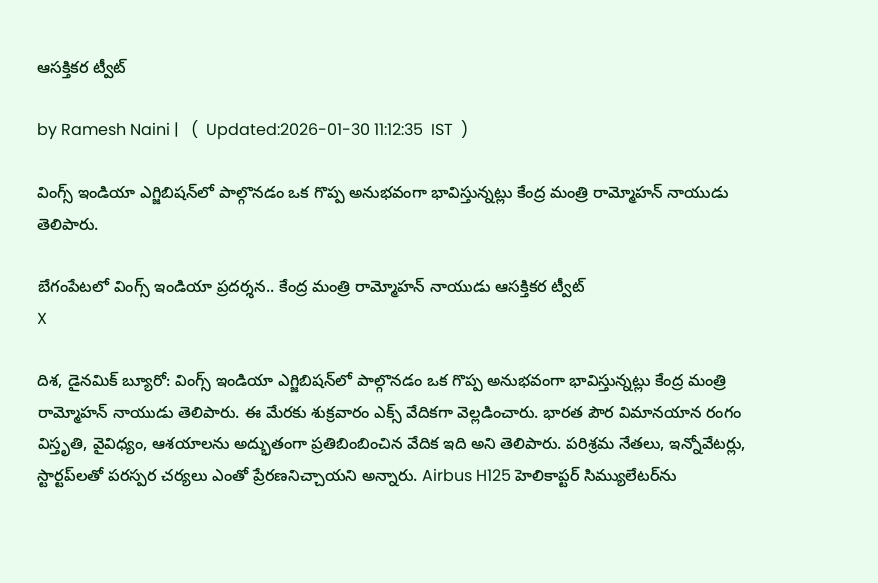ఆసక్తికర ట్వీట్

by Ramesh Naini |   (  Updated:2026-01-30 11:12:35  IST  )

వింగ్స్ ఇండియా ఎగ్జిబిషన్‌లో పాల్గొనడం ఒక గొప్ప అనుభవంగా భావిస్తున్నట్లు కేంద్ర మంత్రి రామ్మోహన్ నాయుడు తెలిపారు.

బేగంపేటలో వింగ్స్ ఇండియా ప్రదర్శన.. కేంద్ర మంత్రి రామ్మోహన్ నాయుడు ఆసక్తికర ట్వీట్
X

దిశ, డైనమిక్ బ్యూరో: వింగ్స్ ఇండియా ఎగ్జిబిషన్‌లో పాల్గొనడం ఒక గొప్ప అనుభవంగా భావిస్తున్నట్లు కేంద్ర మంత్రి రామ్మోహన్ నాయుడు తెలిపారు. ఈ మేరకు శుక్రవారం ఎక్స్ వేదికగా వెల్లడించారు. భారత పౌర విమానయాన రంగం విస్తృతి, వైవిధ్యం, ఆశయాలను అద్భుతంగా ప్రతిబింబించిన వేదిక ఇది అని తెలిపారు. పరిశ్రమ నేతలు, ఇన్నోవేటర్లు, స్టార్టప్‌లతో పరస్పర చర్యలు ఎంతో ప్రేరణనిచ్చాయని అన్నారు. Airbus H125 హెలికాప్టర్ సిమ్యులేటర్‌ను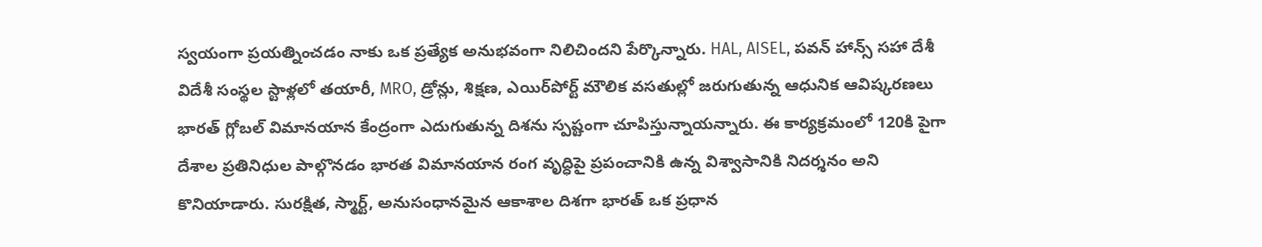స్వయంగా ప్రయత్నించడం నాకు ఒక ప్రత్యేక అనుభవంగా నిలిచిందని పేర్కొన్నారు. HAL, AISEL, పవన్ హాన్స్ సహా దేశీ విదేశీ సంస్థల స్టాళ్లలో తయారీ, MRO, డ్రోన్లు, శిక్షణ, ఎయిర్‌పోర్ట్ మౌలిక వసతుల్లో జరుగుతున్న ఆధునిక ఆవిష్కరణలు భారత్ గ్లోబల్ విమానయాన కేంద్రంగా ఎదుగుతున్న దిశను స్పష్టంగా చూపిస్తున్నాయన్నారు. ఈ కార్యక్రమంలో 120కి పైగా దేశాల ప్రతినిధుల పాల్గొనడం భారత విమానయాన రంగ వృద్ధిపై ప్రపంచానికి ఉన్న విశ్వాసానికి నిదర్శనం అని కొనియాడారు. సురక్షిత, స్మార్ట్, అనుసంధానమైన ఆకాశాల దిశగా భారత్ ఒక ప్రధాన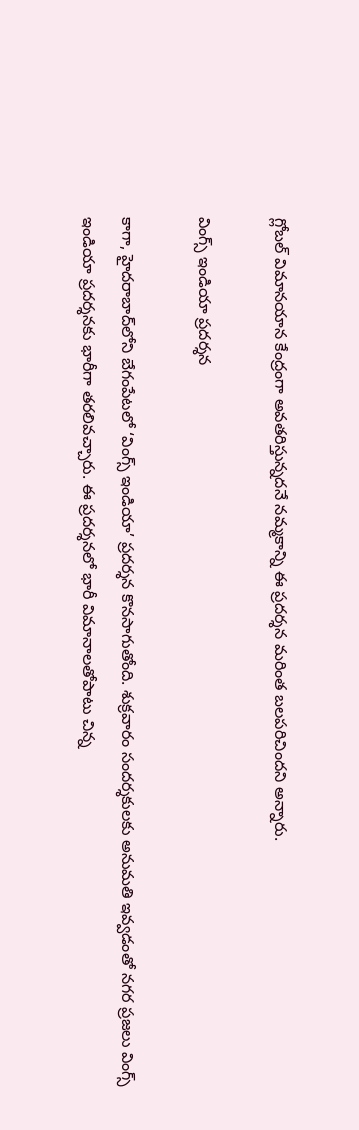గ్లోబల్ విమానయాన కేంద్రంగా అవతరిస్తున్నదనే నమ్మకాన్ని ఈ ప్రదర్శన మరింత బలపరిచిందని అన్నారు.

వింగ్స్ ఇండియా ప్రదర్శన

కాగా, హైదరాబాద్‌లోని బేగంపేటలో ‘వింగ్స్ ఇండియా’ ప్రదర్శన కొనసాగుతోంది. శుక్రవారం సందర్శకులకు అనుమతి ఇవ్వడంతో నగర ప్రజలు వింగ్స్ ఇండియా ప్రదర్శనకు భారీగా తరలివచ్చారు. ఈ ప్రదర్శనలో భారీ విమానాలతోపాటు చిన్న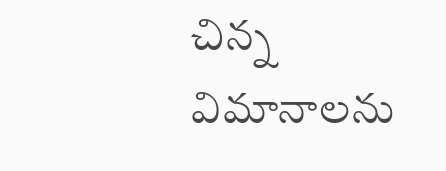చిన్న విమానాలను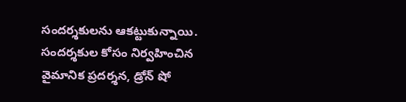సందర్శకులను ఆకట్టుకున్నాయి. సందర్శకుల కోసం నిర్వహించిన వైమానిక ప్రదర్శన, డ్రోన్ షో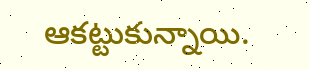ఆకట్టుకున్నాయి.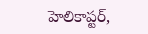హెలికాప్టర్,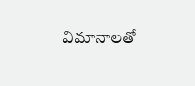విమానాలతో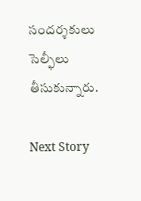సందర్శకులు సెల్ఫీలు తీసుకున్నారు.

Next Story